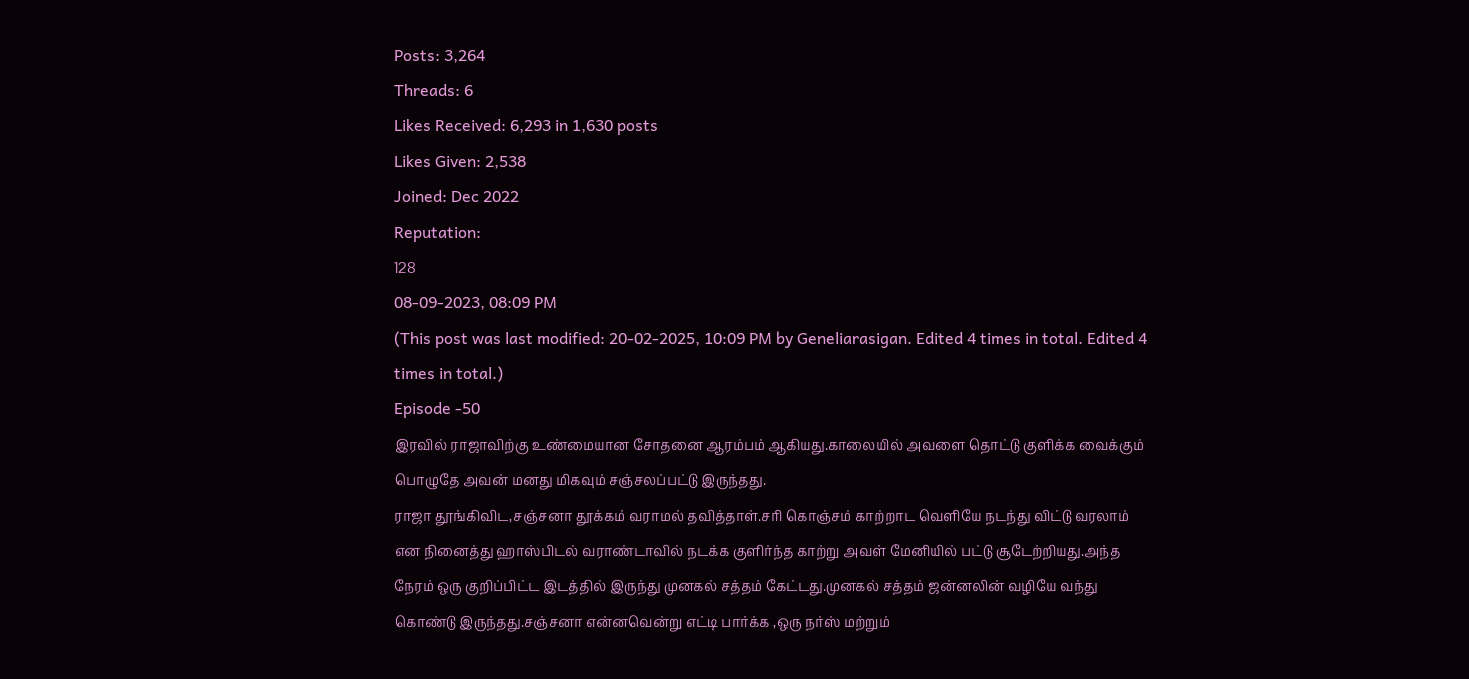Posts: 3,264
Threads: 6
Likes Received: 6,293 in 1,630 posts
Likes Given: 2,538
Joined: Dec 2022
Reputation:
128
08-09-2023, 08:09 PM
(This post was last modified: 20-02-2025, 10:09 PM by Geneliarasigan. Edited 4 times in total. Edited 4 times in total.)
Episode -50
இரவில் ராஜாவிற்கு உண்மையான சோதனை ஆரம்பம் ஆகியது.காலையில் அவளை தொட்டு குளிக்க வைக்கும் பொழுதே அவன் மனது மிகவும் சஞ்சலப்பட்டு இருந்தது.
ராஜா தூங்கிவிட,சஞ்சனா தூக்கம் வராமல் தவித்தாள்.சரி கொஞ்சம் காற்றாட வெளியே நடந்து விட்டு வரலாம் என நினைத்து ஹாஸ்பிடல் வராண்டாவில் நடக்க குளிர்ந்த காற்று அவள் மேனியில் பட்டு சூடேற்றியது.அந்த நேரம் ஒரு குறிப்பிட்ட இடத்தில் இருந்து முனகல் சத்தம் கேட்டது.முனகல் சத்தம் ஜன்னலின் வழியே வந்து கொண்டு இருந்தது.சஞ்சனா என்னவென்று எட்டி பார்க்க ,ஒரு நர்ஸ் மற்றும்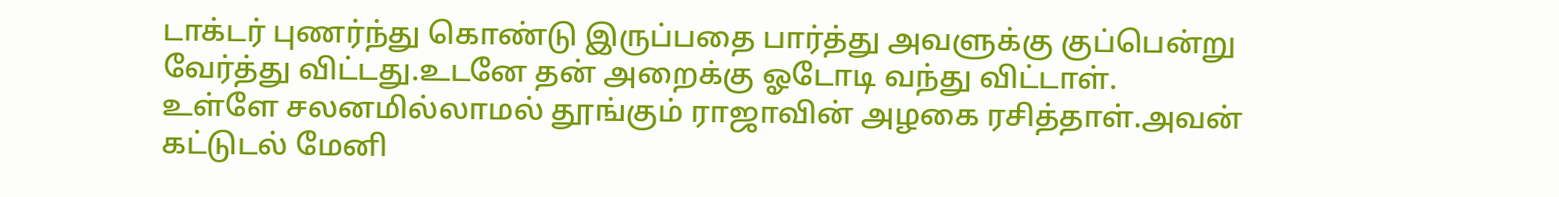டாக்டர் புணர்ந்து கொண்டு இருப்பதை பார்த்து அவளுக்கு குப்பென்று வேர்த்து விட்டது.உடனே தன் அறைக்கு ஓடோடி வந்து விட்டாள்.
உள்ளே சலனமில்லாமல் தூங்கும் ராஜாவின் அழகை ரசித்தாள்.அவன் கட்டுடல் மேனி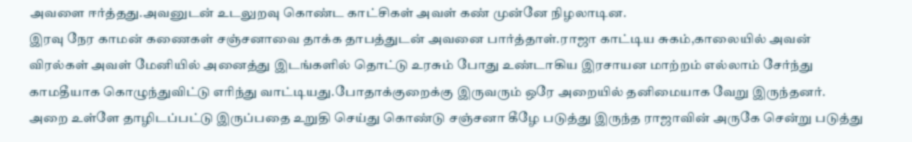அவளை ஈர்த்தது.அவனுடன் உடலுறவு கொண்ட காட்சிகள் அவள் கண் முன்னே நிழலாடின.
இரவு நேர காமன் கணைகள் சஞ்சனாவை தாக்க தாபத்துடன் அவனை பார்த்தாள்.ராஜா காட்டிய சுகம்,காலையில் அவன் விரல்கள் அவள் மேனியில் அனைத்து இடங்களில் தொட்டு உரசும் போது உண்டாகிய இரசாயன மாற்றம் எல்லாம் சேர்ந்து காமதீயாக கொழுந்துவிட்டு எரிந்து வாட்டியது.போதாக்குறைக்கு இருவரும் ஒரே அறையில் தனிமையாக வேறு இருந்தனர்.
அறை உள்ளே தாழிடப்பட்டு இருப்பதை உறுதி செய்து கொண்டு சஞ்சனா கீழே படுத்து இருந்த ராஜாவின் அருகே சென்று படுத்து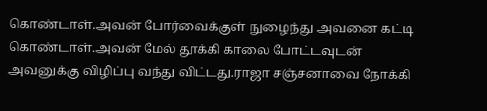கொண்டாள்.அவன் போர்வைக்குள் நுழைந்து அவனை கட்டி கொண்டாள்.அவன் மேல் தூக்கி காலை போட்டவுடன் அவனுக்கு விழிப்பு வந்து விட்டது.ராஜா சஞ்சனாவை நோக்கி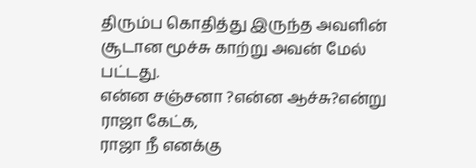திரும்ப கொதித்து இருந்த அவளின் சூடான மூச்சு காற்று அவன் மேல் பட்டது.
என்ன சஞ்சனா ?என்ன ஆச்சு?என்று ராஜா கேட்க,
ராஜா நீ எனக்கு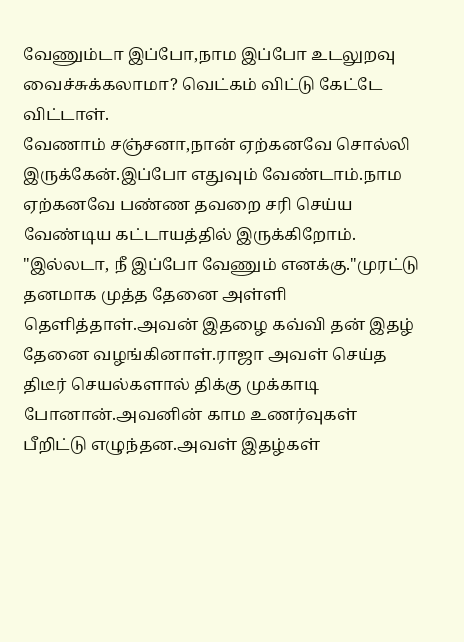வேணும்டா இப்போ,நாம இப்போ உடலுறவு வைச்சுக்கலாமா? வெட்கம் விட்டு கேட்டே விட்டாள்.
வேணாம் சஞ்சனா,நான் ஏற்கனவே சொல்லி இருக்கேன்.இப்போ எதுவும் வேண்டாம்.நாம ஏற்கனவே பண்ண தவறை சரி செய்ய வேண்டிய கட்டாயத்தில் இருக்கிறோம்.
"இல்லடா, நீ இப்போ வேணும் எனக்கு."முரட்டு தனமாக முத்த தேனை அள்ளி தெளித்தாள்.அவன் இதழை கவ்வி தன் இதழ் தேனை வழங்கினாள்.ராஜா அவள் செய்த திடீர் செயல்களால் திக்கு முக்காடி போனான்.அவனின் காம உணர்வுகள் பீறிட்டு எழுந்தன.அவள் இதழ்கள்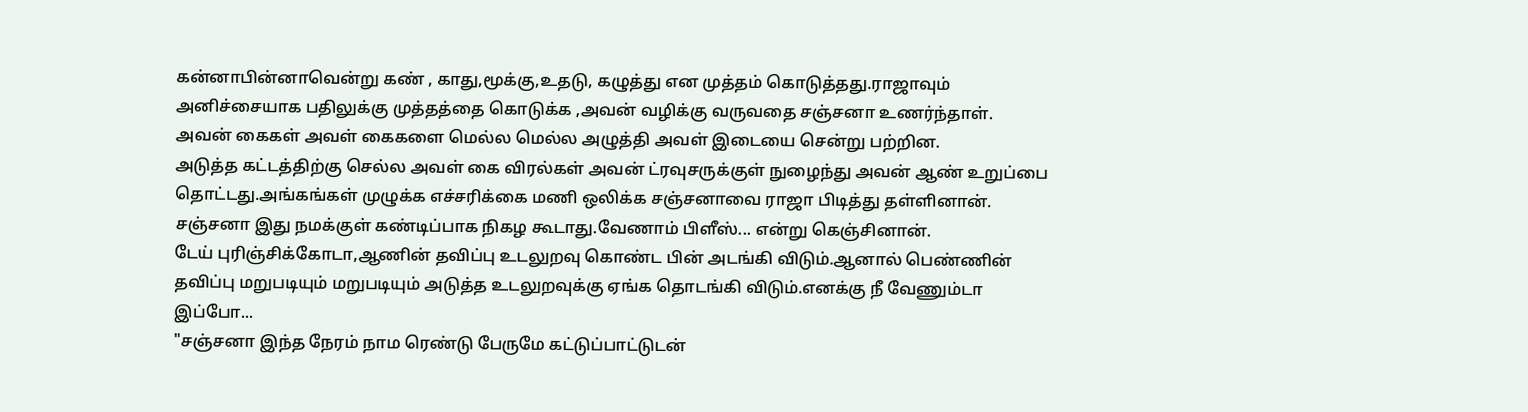கன்னாபின்னாவென்று கண் , காது,மூக்கு,உதடு, கழுத்து என முத்தம் கொடுத்தது.ராஜாவும் அனிச்சையாக பதிலுக்கு முத்தத்தை கொடுக்க ,அவன் வழிக்கு வருவதை சஞ்சனா உணர்ந்தாள். அவன் கைகள் அவள் கைகளை மெல்ல மெல்ல அழுத்தி அவள் இடையை சென்று பற்றின.
அடுத்த கட்டத்திற்கு செல்ல அவள் கை விரல்கள் அவன் ட்ரவுசருக்குள் நுழைந்து அவன் ஆண் உறுப்பை தொட்டது.அங்கங்கள் முழுக்க எச்சரிக்கை மணி ஒலிக்க சஞ்சனாவை ராஜா பிடித்து தள்ளினான்.
சஞ்சனா இது நமக்குள் கண்டிப்பாக நிகழ கூடாது.வேணாம் பிளீஸ்... என்று கெஞ்சினான்.
டேய் புரிஞ்சிக்கோடா,ஆணின் தவிப்பு உடலுறவு கொண்ட பின் அடங்கி விடும்.ஆனால் பெண்ணின் தவிப்பு மறுபடியும் மறுபடியும் அடுத்த உடலுறவுக்கு ஏங்க தொடங்கி விடும்.எனக்கு நீ வேணும்டா இப்போ...
"சஞ்சனா இந்த நேரம் நாம ரெண்டு பேருமே கட்டுப்பாட்டுடன்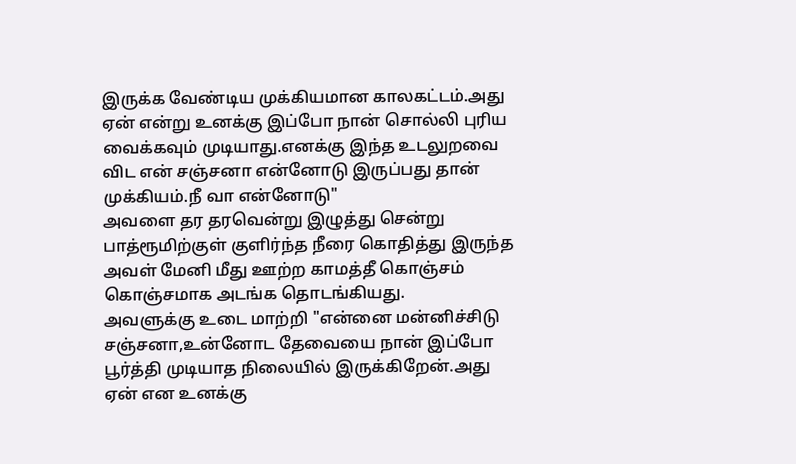இருக்க வேண்டிய முக்கியமான காலகட்டம்.அது ஏன் என்று உனக்கு இப்போ நான் சொல்லி புரிய வைக்கவும் முடியாது.எனக்கு இந்த உடலுறவை விட என் சஞ்சனா என்னோடு இருப்பது தான் முக்கியம்.நீ வா என்னோடு"
அவளை தர தரவென்று இழுத்து சென்று பாத்ரூமிற்குள் குளிர்ந்த நீரை கொதித்து இருந்த அவள் மேனி மீது ஊற்ற காமத்தீ கொஞ்சம் கொஞ்சமாக அடங்க தொடங்கியது.
அவளுக்கு உடை மாற்றி "என்னை மன்னிச்சிடு சஞ்சனா,உன்னோட தேவையை நான் இப்போ பூர்த்தி முடியாத நிலையில் இருக்கிறேன்.அது ஏன் என உனக்கு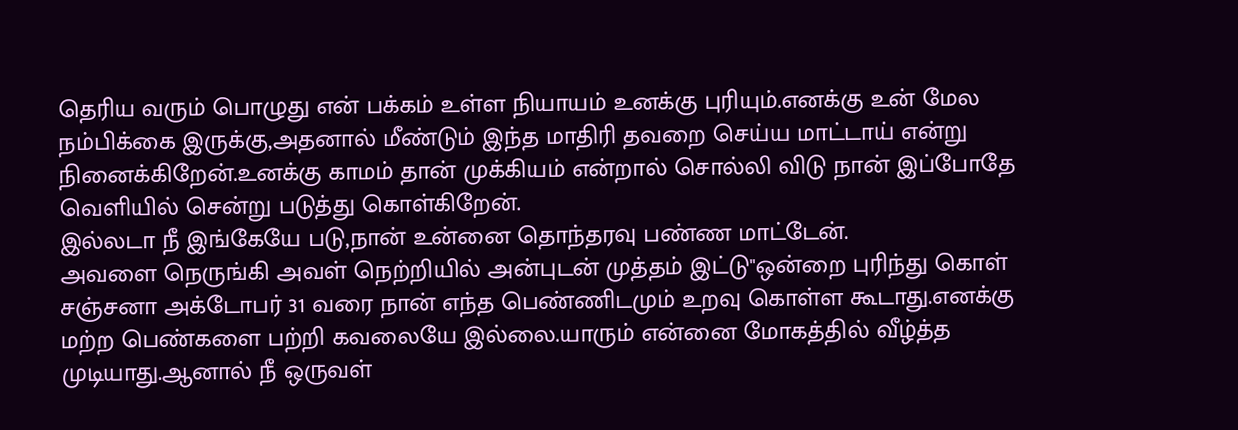தெரிய வரும் பொழுது என் பக்கம் உள்ள நியாயம் உனக்கு புரியும்.எனக்கு உன் மேல நம்பிக்கை இருக்கு,அதனால் மீண்டும் இந்த மாதிரி தவறை செய்ய மாட்டாய் என்று நினைக்கிறேன்.உனக்கு காமம் தான் முக்கியம் என்றால் சொல்லி விடு நான் இப்போதே வெளியில் சென்று படுத்து கொள்கிறேன்.
இல்லடா நீ இங்கேயே படு,நான் உன்னை தொந்தரவு பண்ண மாட்டேன்.
அவளை நெருங்கி அவள் நெற்றியில் அன்புடன் முத்தம் இட்டு"ஒன்றை புரிந்து கொள் சஞ்சனா அக்டோபர் 31 வரை நான் எந்த பெண்ணிடமும் உறவு கொள்ள கூடாது.எனக்கு மற்ற பெண்களை பற்றி கவலையே இல்லை.யாரும் என்னை மோகத்தில் வீழ்த்த முடியாது.ஆனால் நீ ஒருவள்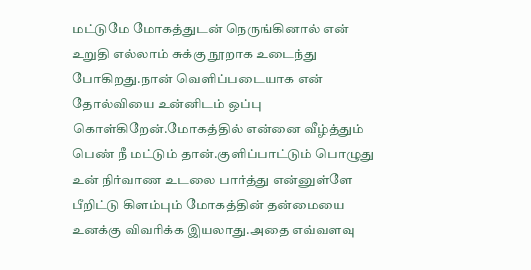மட்டுமே மோகத்துடன் நெருங்கினால் என் உறுதி எல்லாம் சுக்கு நூறாக உடைந்து போகிறது.நான் வெளிப்படையாக என் தோல்வியை உன்னிடம் ஒப்பு கொள்கிறேன்.மோகத்தில் என்னை வீழ்த்தும் பெண் நீ மட்டும் தான்.குளிப்பாட்டும் பொழுது உன் நிர்வாண உடலை பார்த்து என்னுள்ளே பீறிட்டு கிளம்பும் மோகத்தின் தன்மையை உனக்கு விவரிக்க இயலாது.அதை எவ்வளவு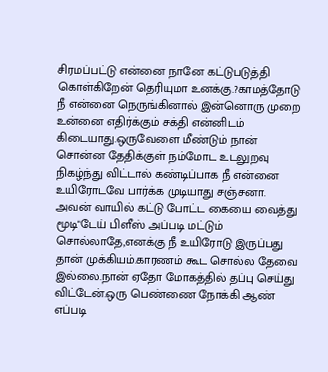சிரமப்பட்டு என்னை நானே கட்டுபடுத்தி கொள்கிறேன் தெரியுமா உனக்கு.?காமத்தோடு நீ என்னை நெருங்கினால் இன்னொரு முறை உன்னை எதிர்க்கும் சக்தி என்னிடம் கிடையாது.ஒருவேளை மீண்டும் நான் சொன்ன தேதிக்குள் நம்மோட உடலுறவு நிகழ்ந்து விட்டால் கண்டிப்பாக நீ என்னை உயிரோடவே பார்க்க முடியாது சஞ்சனா.
அவன் வாயில் கட்டு போட்ட கையை வைத்து மூடி"டேய் பிளீஸ் அப்படி மட்டும் சொல்லாதே,எனக்கு நீ உயிரோடு இருப்பது தான் முக்கியம்.காரணம் கூட சொல்ல தேவை இல்லை.நான் ஏதோ மோகத்தில் தப்பு செய்து விட்டேன்.ஒரு பெண்ணை நோக்கி ஆண் எப்படி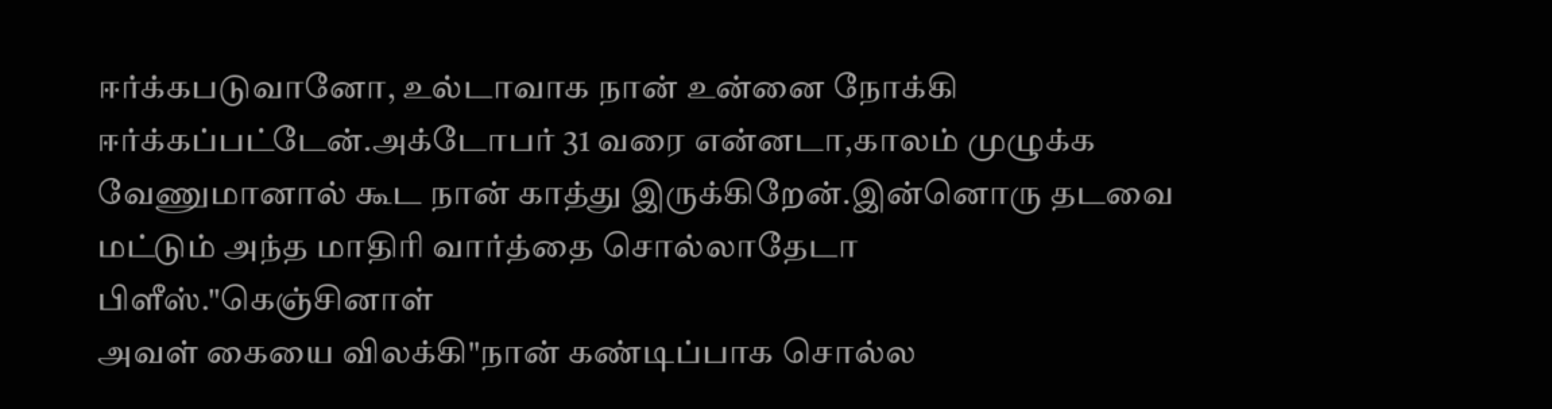ஈர்க்கபடுவானோ, உல்டாவாக நான் உன்னை நோக்கி ஈர்க்கப்பட்டேன்.அக்டோபர் 31 வரை என்னடா,காலம் முழுக்க வேணுமானால் கூட நான் காத்து இருக்கிறேன்.இன்னொரு தடவை மட்டும் அந்த மாதிரி வார்த்தை சொல்லாதேடா பிளீஸ்."கெஞ்சினாள்
அவள் கையை விலக்கி"நான் கண்டிப்பாக சொல்ல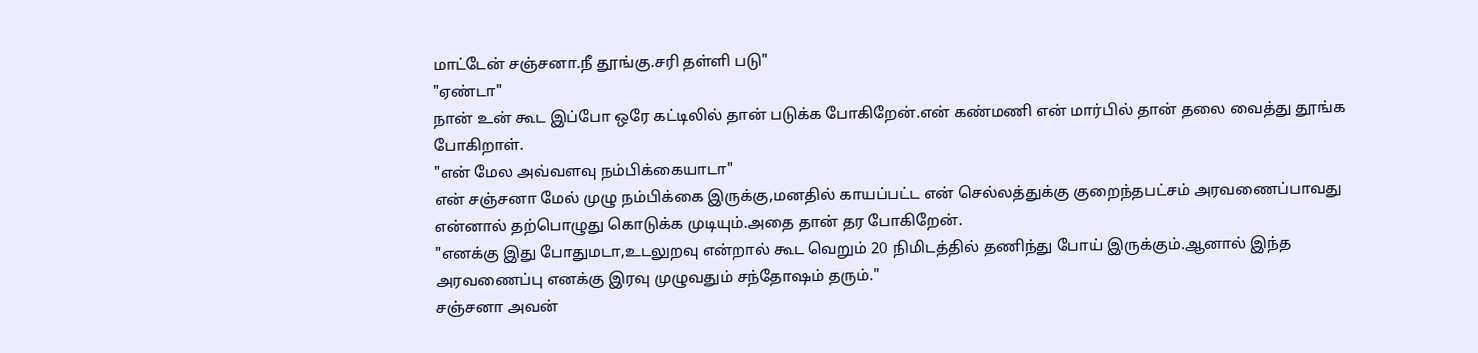மாட்டேன் சஞ்சனா.நீ தூங்கு.சரி தள்ளி படு"
"ஏண்டா"
நான் உன் கூட இப்போ ஒரே கட்டிலில் தான் படுக்க போகிறேன்.என் கண்மணி என் மார்பில் தான் தலை வைத்து தூங்க போகிறாள்.
"என் மேல அவ்வளவு நம்பிக்கையாடா"
என் சஞ்சனா மேல் முழு நம்பிக்கை இருக்கு,மனதில் காயப்பட்ட என் செல்லத்துக்கு குறைந்தபட்சம் அரவணைப்பாவது என்னால் தற்பொழுது கொடுக்க முடியும்.அதை தான் தர போகிறேன்.
"எனக்கு இது போதுமடா,உடலுறவு என்றால் கூட வெறும் 20 நிமிடத்தில் தணிந்து போய் இருக்கும்.ஆனால் இந்த அரவணைப்பு எனக்கு இரவு முழுவதும் சந்தோஷம் தரும்."
சஞ்சனா அவன்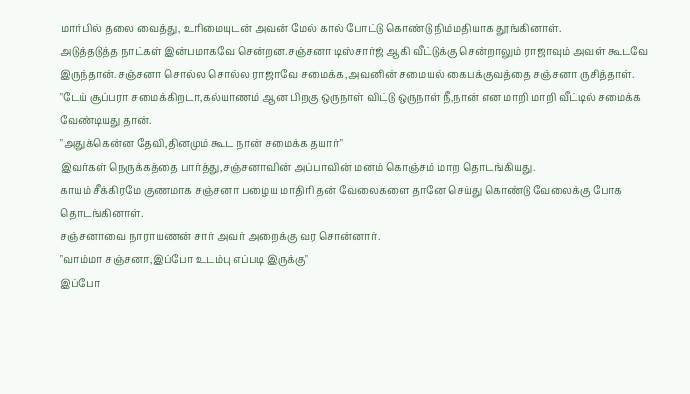மார்பில் தலை வைத்து, உரிமையுடன் அவன் மேல் கால் போட்டு கொண்டு நிம்மதியாக தூங்கினாள்.
அடுத்தடுத்த நாட்கள் இன்பமாகவே சென்றன.சஞ்சனா டிஸ்சார்ஜ் ஆகி வீட்டுக்கு சென்றாலும் ராஜாவும் அவள் கூடவே இருந்தான்.சஞ்சனா சொல்ல சொல்ல ராஜாவே சமைக்க,அவனின் சமையல் கைபக்குவத்தை சஞ்சனா ருசித்தாள்.
"டேய் சூப்பரா சமைக்கிறடா,கல்யாணம் ஆன பிறகு ஒருநாள் விட்டு ஒருநாள் நீ,நான் என மாறி மாறி வீட்டில் சமைக்க வேண்டியது தான்.
"அதுக்கென்ன தேவி,தினமும் கூட நான் சமைக்க தயார்"
இவர்கள் நெருக்கத்தை பார்த்து,சஞ்சனாவின் அப்பாவின் மனம் கொஞ்சம் மாற தொடங்கியது.
காயம் சீக்கிரமே குணமாக சஞ்சனா பழைய மாதிரி தன் வேலைகளை தானே செய்து கொண்டு வேலைக்கு போக தொடங்கினாள்.
சஞ்சனாவை நாராயணன் சார் அவர் அறைக்கு வர சொன்னார்.
"வாம்மா சஞ்சனா,இப்போ உடம்பு எப்படி இருக்கு"
இப்போ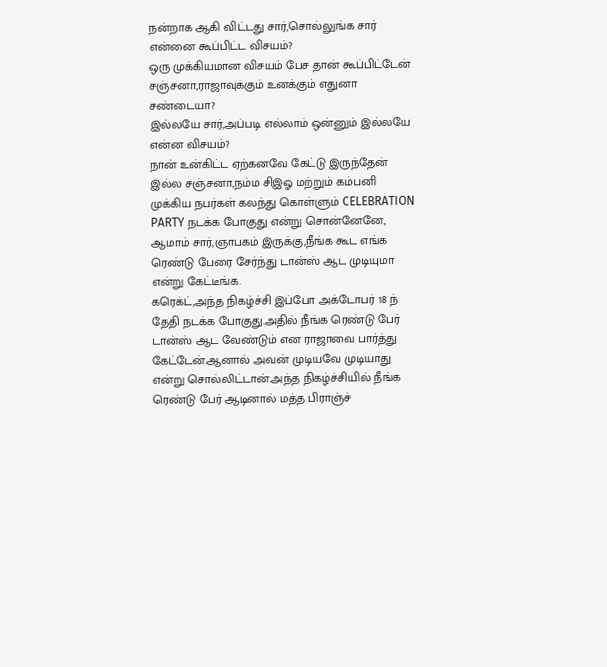நன்றாக ஆகி விட்டது சார்,சொல்லுங்க சார் என்னை கூப்பிட்ட விசயம்?
ஒரு முக்கியமான விசயம் பேச தான் கூப்பிட்டேன் சஞ்சனா,ராஜாவுக்கும் உனக்கும் எதுனா சண்டையா?
இல்லயே சார்,அப்படி எல்லாம் ஒன்னும் இல்லயே என்ன விசயம்?
நான் உன்கிட்ட ஏற்கனவே கேட்டு இருந்தேன் இல்ல சஞ்சனா,நம்ம சிஇஓ மற்றும் கம்பனி முக்கிய நபர்கள் கலந்து கொள்ளும் CELEBRATION PARTY நடக்க போகுது என்று சொன்னேனே,
ஆமாம் சார்,ஞாபகம் இருக்கு,நீங்க கூட எங்க ரெண்டு பேரை சேர்ந்து டான்ஸ் ஆட முடியுமா என்று கேட்டீங்க.
கரெக்ட்,அந்த நிகழ்ச்சி இப்போ அக்டோபர் 18 ந் தேதி நடக்க போகுது.அதில் நீங்க ரெண்டு பேர் டான்ஸ் ஆட வேண்டும் என ராஜாவை பார்த்து கேட்டேன்.ஆனால் அவன் முடியவே முடியாது என்று சொல்லிட்டான்.அந்த நிகழ்ச்சியில் நீங்க ரெண்டு பேர் ஆடினால் மத்த பிராஞ்ச்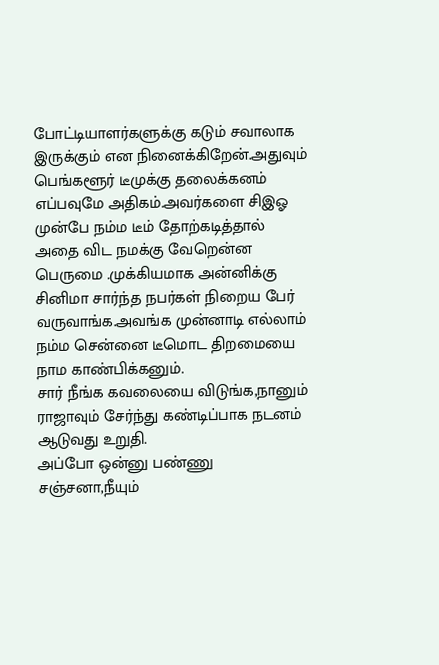போட்டியாளர்களுக்கு கடும் சவாலாக இருக்கும் என நினைக்கிறேன்.அதுவும் பெங்களூர் டீமுக்கு தலைக்கனம் எப்பவுமே அதிகம்.அவர்களை சிஇஓ முன்பே நம்ம டீம் தோற்கடித்தால் அதை விட நமக்கு வேறென்ன பெருமை .முக்கியமாக அன்னிக்கு சினிமா சார்ந்த நபர்கள் நிறைய பேர் வருவாங்க.அவங்க முன்னாடி எல்லாம் நம்ம சென்னை டீமொட திறமையை நாம காண்பிக்கனும்.
சார் நீங்க கவலையை விடுங்க,நானும் ராஜாவும் சேர்ந்து கண்டிப்பாக நடனம் ஆடுவது உறுதி.
அப்போ ஒன்னு பண்ணு சஞ்சனா,நீயும்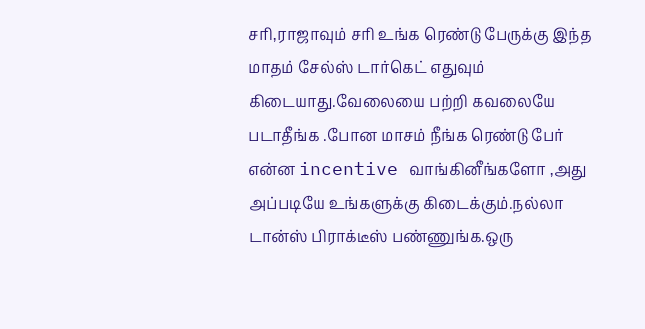சரி,ராஜாவும் சரி உங்க ரெண்டு பேருக்கு இந்த மாதம் சேல்ஸ் டார்கெட் எதுவும் கிடையாது.வேலையை பற்றி கவலையே படாதீங்க .போன மாசம் நீங்க ரெண்டு பேர் என்ன incentive வாங்கினீங்களோ ,அது அப்படியே உங்களுக்கு கிடைக்கும்.நல்லா டான்ஸ் பிராக்டீஸ் பண்ணுங்க.ஒரு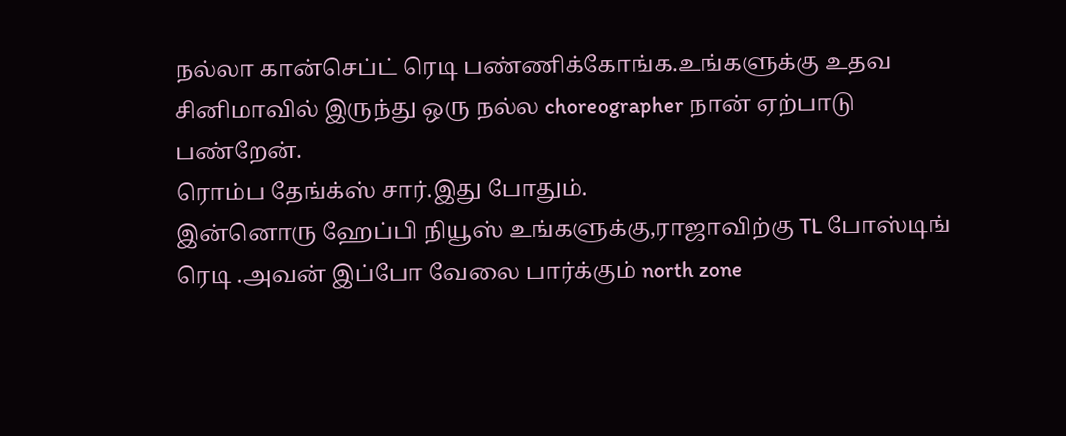நல்லா கான்செப்ட் ரெடி பண்ணிக்கோங்க.உங்களுக்கு உதவ சினிமாவில் இருந்து ஒரு நல்ல choreographer நான் ஏற்பாடு பண்றேன்.
ரொம்ப தேங்க்ஸ் சார்.இது போதும்.
இன்னொரு ஹேப்பி நியூஸ் உங்களுக்கு,ராஜாவிற்கு TL போஸ்டிங் ரெடி .அவன் இப்போ வேலை பார்க்கும் north zone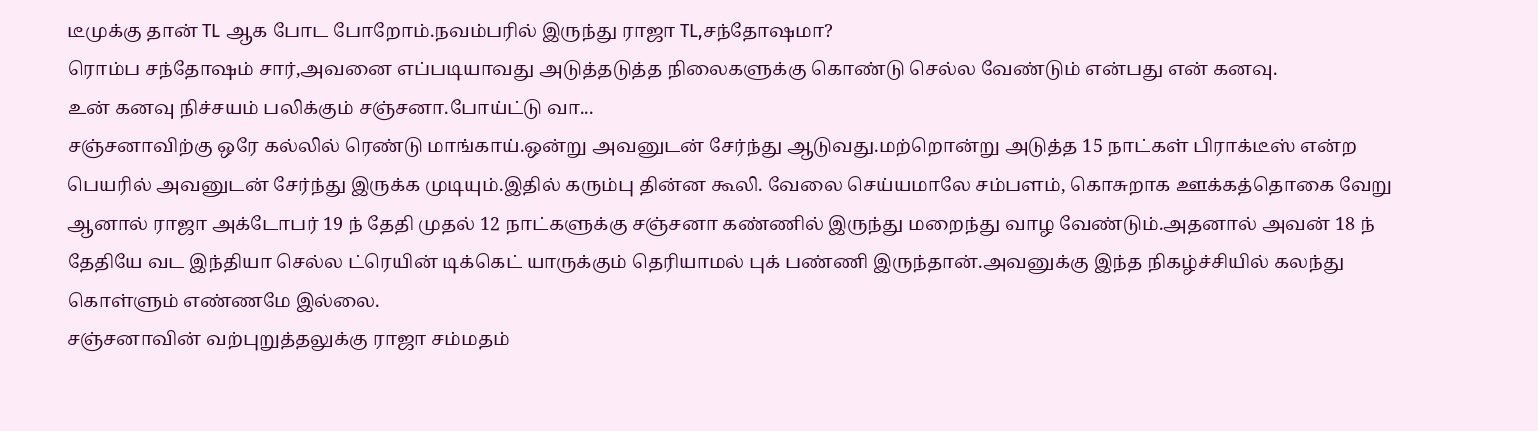டீமுக்கு தான் TL ஆக போட போறோம்.நவம்பரில் இருந்து ராஜா TL,சந்தோஷமா?
ரொம்ப சந்தோஷம் சார்,அவனை எப்படியாவது அடுத்தடுத்த நிலைகளுக்கு கொண்டு செல்ல வேண்டும் என்பது என் கனவு.
உன் கனவு நிச்சயம் பலிக்கும் சஞ்சனா.போய்ட்டு வா...
சஞ்சனாவிற்கு ஒரே கல்லில் ரெண்டு மாங்காய்.ஒன்று அவனுடன் சேர்ந்து ஆடுவது.மற்றொன்று அடுத்த 15 நாட்கள் பிராக்டீஸ் என்ற பெயரில் அவனுடன் சேர்ந்து இருக்க முடியும்.இதில் கரும்பு தின்ன கூலி. வேலை செய்யமாலே சம்பளம், கொசுறாக ஊக்கத்தொகை வேறு
ஆனால் ராஜா அக்டோபர் 19 ந் தேதி முதல் 12 நாட்களுக்கு சஞ்சனா கண்ணில் இருந்து மறைந்து வாழ வேண்டும்.அதனால் அவன் 18 ந் தேதியே வட இந்தியா செல்ல ட்ரெயின் டிக்கெட் யாருக்கும் தெரியாமல் புக் பண்ணி இருந்தான்.அவனுக்கு இந்த நிகழ்ச்சியில் கலந்து கொள்ளும் எண்ணமே இல்லை.
சஞ்சனாவின் வற்புறுத்தலுக்கு ராஜா சம்மதம்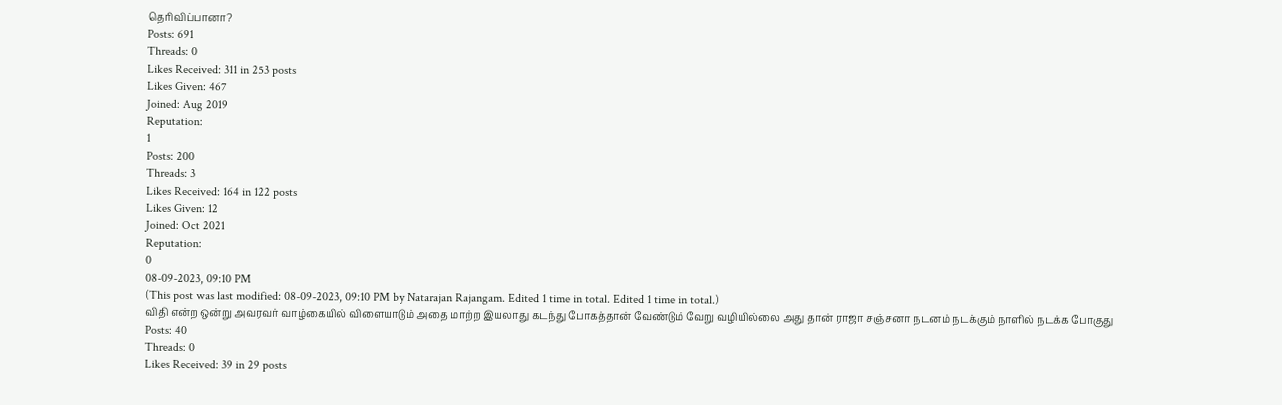தெரிவிப்பானா?
Posts: 691
Threads: 0
Likes Received: 311 in 253 posts
Likes Given: 467
Joined: Aug 2019
Reputation:
1
Posts: 200
Threads: 3
Likes Received: 164 in 122 posts
Likes Given: 12
Joined: Oct 2021
Reputation:
0
08-09-2023, 09:10 PM
(This post was last modified: 08-09-2023, 09:10 PM by Natarajan Rajangam. Edited 1 time in total. Edited 1 time in total.)
விதி என்ற ஒன்று அவரவர் வாழ்கையில் விளையாடும் அதை மாற்ற இயலாது கடந்து போகத்தான் வேண்டும் வேறு வழியில்லை அது தான் ராஜா சஞ்சனா நடனம் நடக்கும் நாளில் நடக்க போகுது
Posts: 40
Threads: 0
Likes Received: 39 in 29 posts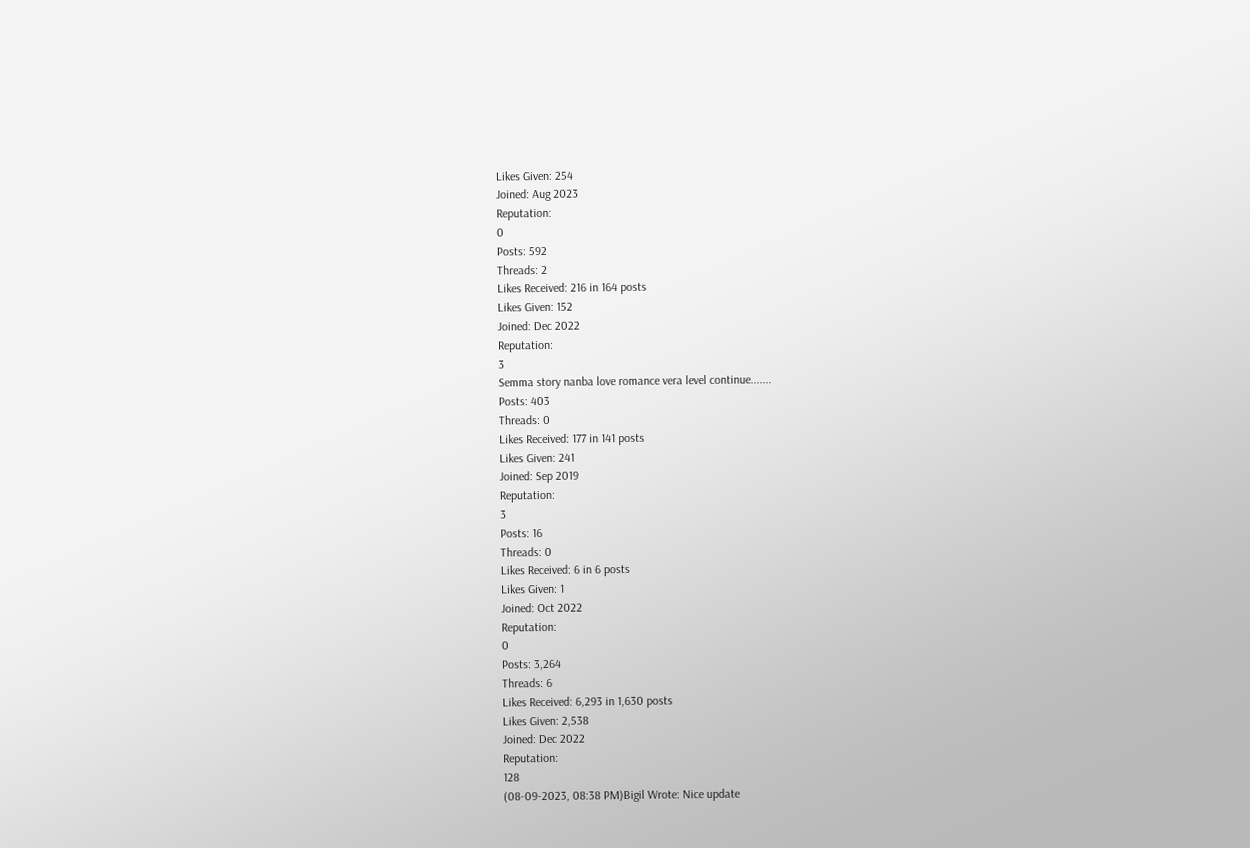Likes Given: 254
Joined: Aug 2023
Reputation:
0
Posts: 592
Threads: 2
Likes Received: 216 in 164 posts
Likes Given: 152
Joined: Dec 2022
Reputation:
3
Semma story nanba love romance vera level continue.......
Posts: 403
Threads: 0
Likes Received: 177 in 141 posts
Likes Given: 241
Joined: Sep 2019
Reputation:
3
Posts: 16
Threads: 0
Likes Received: 6 in 6 posts
Likes Given: 1
Joined: Oct 2022
Reputation:
0
Posts: 3,264
Threads: 6
Likes Received: 6,293 in 1,630 posts
Likes Given: 2,538
Joined: Dec 2022
Reputation:
128
(08-09-2023, 08:38 PM)Bigil Wrote: Nice update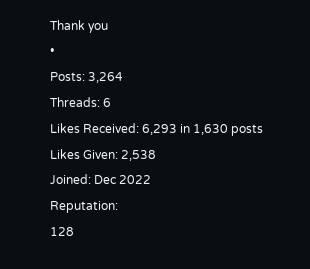Thank you
•
Posts: 3,264
Threads: 6
Likes Received: 6,293 in 1,630 posts
Likes Given: 2,538
Joined: Dec 2022
Reputation:
128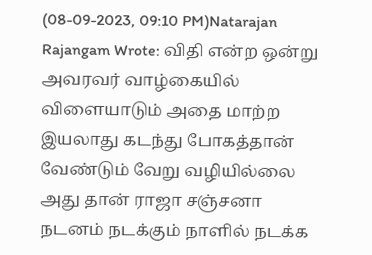(08-09-2023, 09:10 PM)Natarajan Rajangam Wrote: விதி என்ற ஒன்று அவரவர் வாழ்கையில் விளையாடும் அதை மாற்ற இயலாது கடந்து போகத்தான் வேண்டும் வேறு வழியில்லை அது தான் ராஜா சஞ்சனா நடனம் நடக்கும் நாளில் நடக்க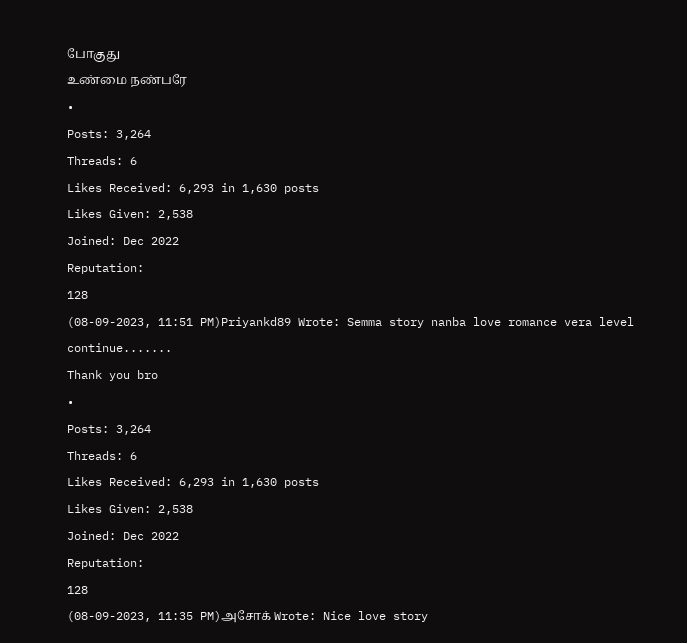போகுது
உண்மை நண்பரே
•
Posts: 3,264
Threads: 6
Likes Received: 6,293 in 1,630 posts
Likes Given: 2,538
Joined: Dec 2022
Reputation:
128
(08-09-2023, 11:51 PM)Priyankd89 Wrote: Semma story nanba love romance vera level continue.......
Thank you bro
•
Posts: 3,264
Threads: 6
Likes Received: 6,293 in 1,630 posts
Likes Given: 2,538
Joined: Dec 2022
Reputation:
128
(08-09-2023, 11:35 PM)அசோக் Wrote: Nice love story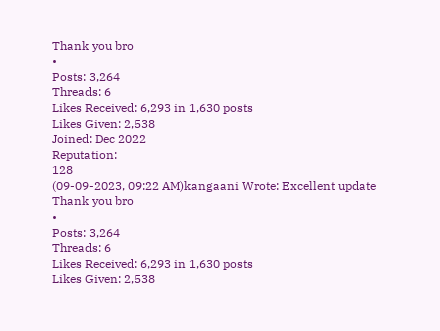Thank you bro
•
Posts: 3,264
Threads: 6
Likes Received: 6,293 in 1,630 posts
Likes Given: 2,538
Joined: Dec 2022
Reputation:
128
(09-09-2023, 09:22 AM)kangaani Wrote: Excellent update
Thank you bro
•
Posts: 3,264
Threads: 6
Likes Received: 6,293 in 1,630 posts
Likes Given: 2,538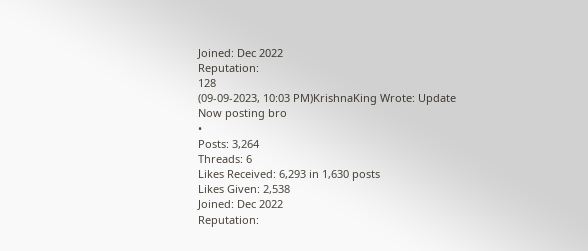Joined: Dec 2022
Reputation:
128
(09-09-2023, 10:03 PM)KrishnaKing Wrote: Update
Now posting bro
•
Posts: 3,264
Threads: 6
Likes Received: 6,293 in 1,630 posts
Likes Given: 2,538
Joined: Dec 2022
Reputation: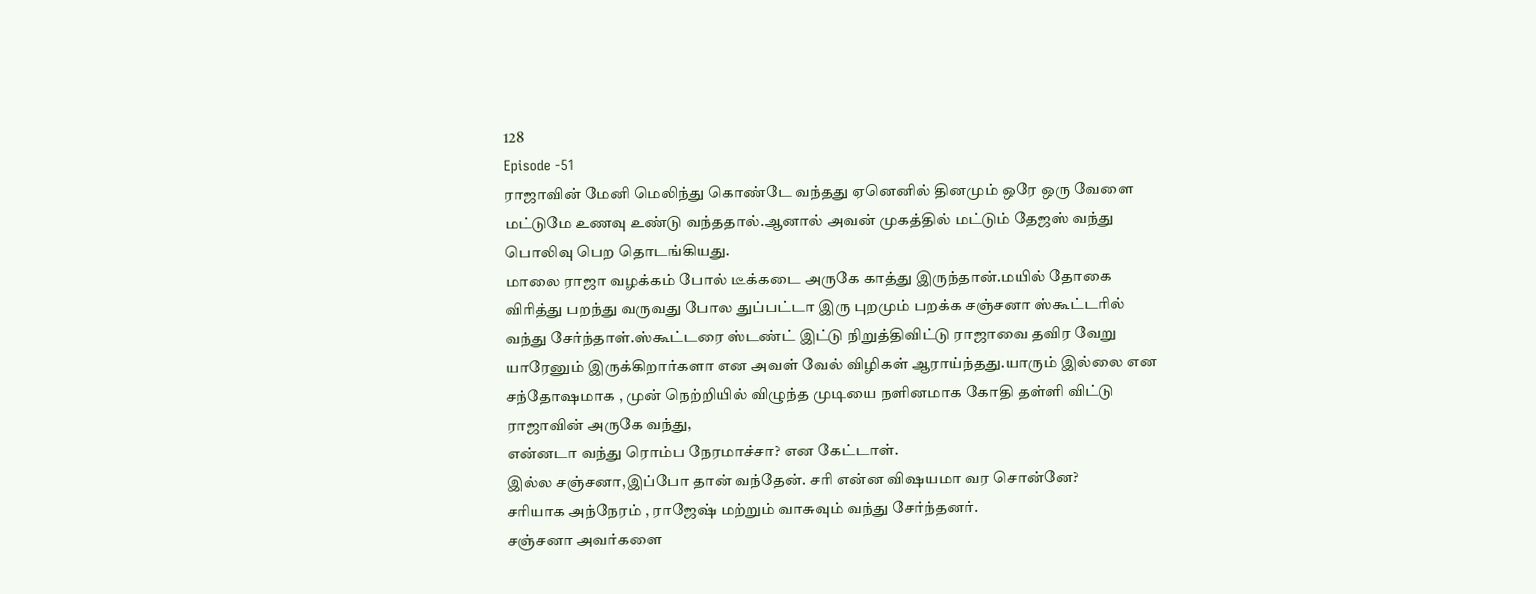128
Episode -51
ராஜாவின் மேனி மெலிந்து கொண்டே வந்தது ஏனெனில் தினமும் ஒரே ஒரு வேளை மட்டுமே உணவு உண்டு வந்ததால்.ஆனால் அவன் முகத்தில் மட்டும் தேஜஸ் வந்து பொலிவு பெற தொடங்கியது.
மாலை ராஜா வழக்கம் போல் டீக்கடை அருகே காத்து இருந்தான்.மயில் தோகை விரித்து பறந்து வருவது போல துப்பட்டா இரு புறமும் பறக்க சஞ்சனா ஸ்கூட்டரில் வந்து சேர்ந்தாள்.ஸ்கூட்டரை ஸ்டண்ட் இட்டு நிறுத்திவிட்டு ராஜாவை தவிர வேறு யாரேனும் இருக்கிறார்களா என அவள் வேல் விழிகள் ஆராய்ந்தது.யாரும் இல்லை என சந்தோஷமாக , முன் நெற்றியில் விழுந்த முடியை நளினமாக கோதி தள்ளி விட்டு ராஜாவின் அருகே வந்து,
என்னடா வந்து ரொம்ப நேரமாச்சா? என கேட்டாள்.
இல்ல சஞ்சனா,இப்போ தான் வந்தேன். சரி என்ன விஷயமா வர சொன்னே?
சரியாக அந்நேரம் , ராஜேஷ் மற்றும் வாசுவும் வந்து சேர்ந்தனர்.
சஞ்சனா அவர்களை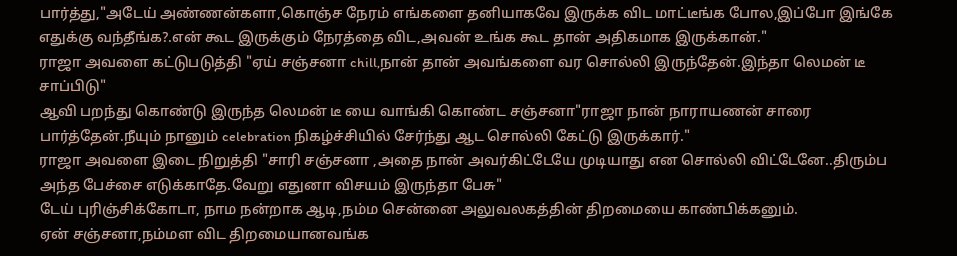பார்த்து,"அடேய் அண்ணன்களா,கொஞ்ச நேரம் எங்களை தனியாகவே இருக்க விட மாட்டீங்க போல,இப்போ இங்கே எதுக்கு வந்தீங்க?.என் கூட இருக்கும் நேரத்தை விட,அவன் உங்க கூட தான் அதிகமாக இருக்கான்."
ராஜா அவளை கட்டுபடுத்தி "ஏய் சஞ்சனா chill,நான் தான் அவங்களை வர சொல்லி இருந்தேன்.இந்தா லெமன் டீ சாப்பிடு"
ஆவி பறந்து கொண்டு இருந்த லெமன் டீ யை வாங்கி கொண்ட சஞ்சனா"ராஜா நான் நாராயணன் சாரை பார்த்தேன்.நீயும் நானும் celebration நிகழ்ச்சியில் சேர்ந்து ஆட சொல்லி கேட்டு இருக்கார்."
ராஜா அவளை இடை நிறுத்தி "சாரி சஞ்சனா ,அதை நான் அவர்கிட்டேயே முடியாது என சொல்லி விட்டேனே..திரும்ப அந்த பேச்சை எடுக்காதே.வேறு எதுனா விசயம் இருந்தா பேசு"
டேய் புரிஞ்சிக்கோடா, நாம நன்றாக ஆடி,நம்ம சென்னை அலுவலகத்தின் திறமையை காண்பிக்கனும்.
ஏன் சஞ்சனா,நம்மள விட திறமையானவங்க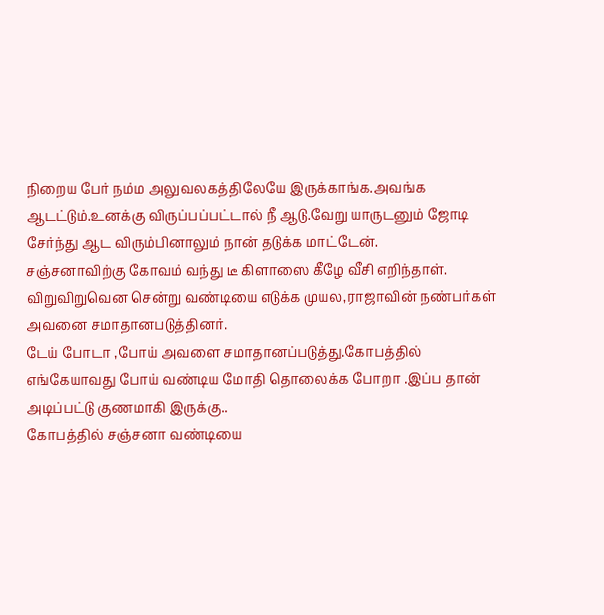நிறைய பேர் நம்ம அலுவலகத்திலேயே இருக்காங்க.அவங்க ஆடட்டும்.உனக்கு விருப்பப்பட்டால் நீ ஆடு.வேறு யாருடனும் ஜோடி சேர்ந்து ஆட விரும்பினாலும் நான் தடுக்க மாட்டேன்.
சஞ்சனாவிற்கு கோவம் வந்து டீ கிளாஸை கீழே வீசி எறிந்தாள். விறுவிறுவென சென்று வண்டியை எடுக்க முயல,ராஜாவின் நண்பர்கள் அவனை சமாதானபடுத்தினர்.
டேய் போடா ,போய் அவளை சமாதானப்படுத்து.கோபத்தில் எங்கேயாவது போய் வண்டிய மோதி தொலைக்க போறா .இப்ப தான் அடிப்பட்டு குணமாகி இருக்கு..
கோபத்தில் சஞ்சனா வண்டியை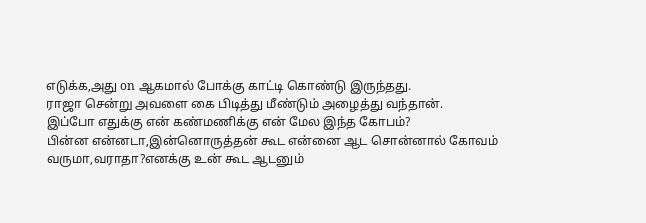எடுக்க,அது on ஆகமால் போக்கு காட்டி கொண்டு இருந்தது.
ராஜா சென்று அவளை கை பிடித்து மீண்டும் அழைத்து வந்தான்.
இப்போ எதுக்கு என் கண்மணிக்கு என் மேல இந்த கோபம்?
பின்ன என்னடா,இன்னொருத்தன் கூட என்னை ஆட சொன்னால் கோவம் வருமா,வராதா?எனக்கு உன் கூட ஆடனும்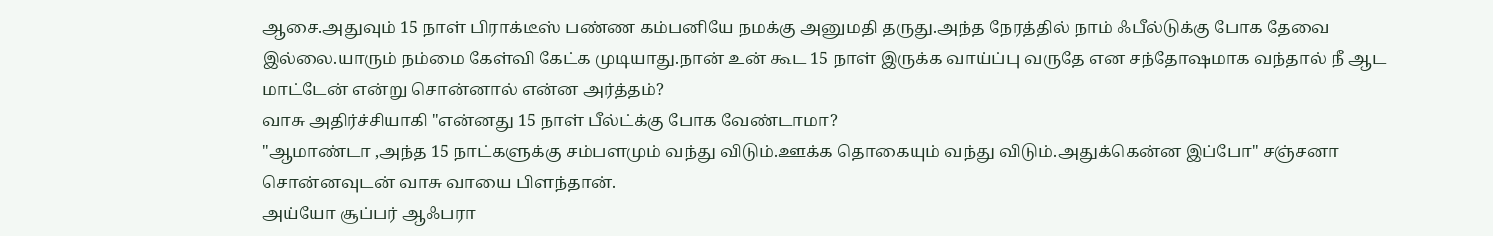ஆசை.அதுவும் 15 நாள் பிராக்டீஸ் பண்ண கம்பனியே நமக்கு அனுமதி தருது.அந்த நேரத்தில் நாம் ஃபீல்டுக்கு போக தேவை இல்லை.யாரும் நம்மை கேள்வி கேட்க முடியாது.நான் உன் கூட 15 நாள் இருக்க வாய்ப்பு வருதே என சந்தோஷமாக வந்தால் நீ ஆட மாட்டேன் என்று சொன்னால் என்ன அர்த்தம்?
வாசு அதிர்ச்சியாகி "என்னது 15 நாள் பீல்ட்க்கு போக வேண்டாமா?
"ஆமாண்டா ,அந்த 15 நாட்களுக்கு சம்பளமும் வந்து விடும்.ஊக்க தொகையும் வந்து விடும்.அதுக்கென்ன இப்போ" சஞ்சனா சொன்னவுடன் வாசு வாயை பிளந்தான்.
அய்யோ சூப்பர் ஆஃபரா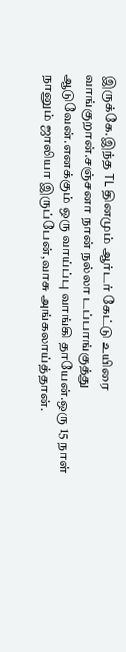இருக்கே.இந்த TL தினமும் ஆர்டர் கேட்டு உயிரை வாங்குறான்.சஞ்சனா நான் நல்லா டப்பாங்குத்து ஆடுவேன்.எனக்கும் ஒரு வாய்ப்பு வாங்கி தாயேன்.ஒரு 15 நாள் நானும் ஜாலியா இருப்பேன்,வாசு அங்கலாய்த்தான்.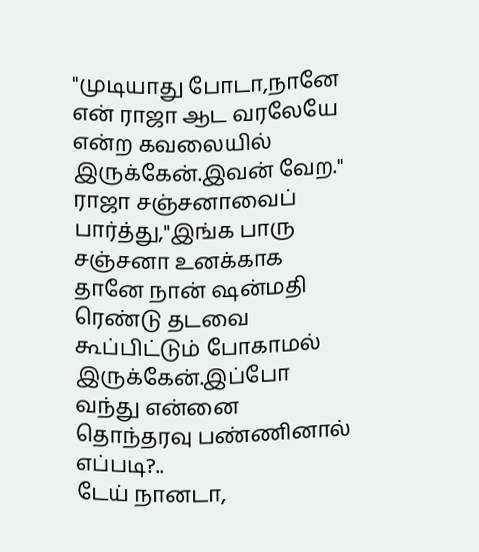"முடியாது போடா,நானே என் ராஜா ஆட வரலேயே என்ற கவலையில் இருக்கேன்.இவன் வேற."
ராஜா சஞ்சனாவைப் பார்த்து,"இங்க பாரு சஞ்சனா உனக்காக தானே நான் ஷன்மதி ரெண்டு தடவை கூப்பிட்டும் போகாமல் இருக்கேன்.இப்போ வந்து என்னை தொந்தரவு பண்ணினால் எப்படி?..
டேய் நானடா,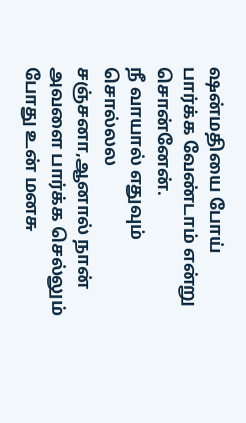ஷன்மதியை போய் பார்க்க வேண்டாம் என்று சொன்னேன்.
நீ வாயால் எதுவும் சொல்லல சஞ்சனா,ஆனால் நான் அவளை பார்க்க செல்லும் போது உன் மனசு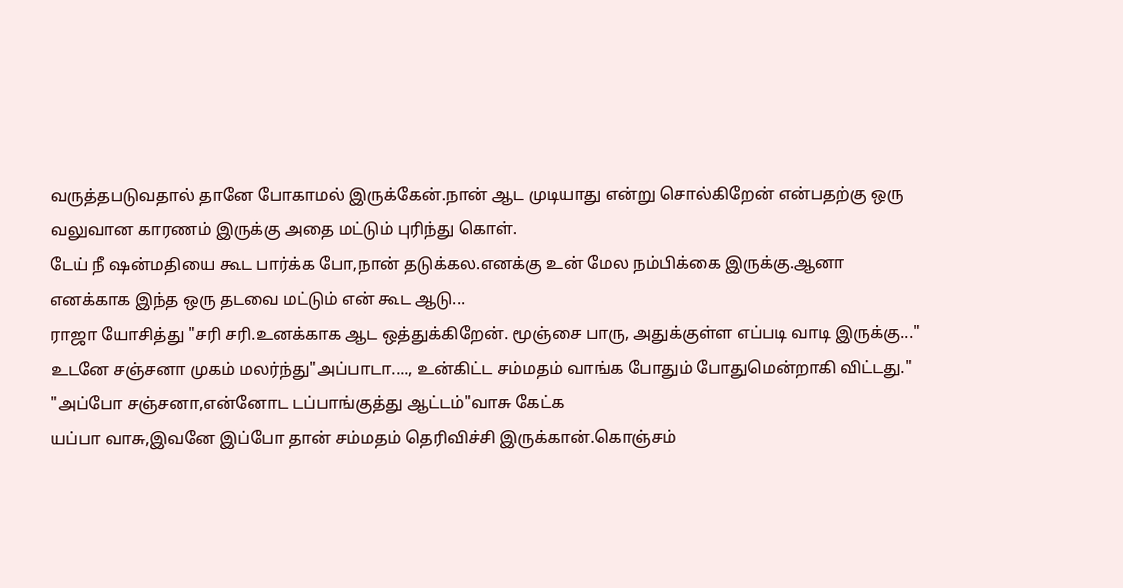வருத்தபடுவதால் தானே போகாமல் இருக்கேன்.நான் ஆட முடியாது என்று சொல்கிறேன் என்பதற்கு ஒரு வலுவான காரணம் இருக்கு அதை மட்டும் புரிந்து கொள்.
டேய் நீ ஷன்மதியை கூட பார்க்க போ,நான் தடுக்கல.எனக்கு உன் மேல நம்பிக்கை இருக்கு.ஆனா எனக்காக இந்த ஒரு தடவை மட்டும் என் கூட ஆடு...
ராஜா யோசித்து "சரி சரி.உனக்காக ஆட ஒத்துக்கிறேன். மூஞ்சை பாரு, அதுக்குள்ள எப்படி வாடி இருக்கு..."
உடனே சஞ்சனா முகம் மலர்ந்து"அப்பாடா...., உன்கிட்ட சம்மதம் வாங்க போதும் போதுமென்றாகி விட்டது."
"அப்போ சஞ்சனா,என்னோட டப்பாங்குத்து ஆட்டம்"வாசு கேட்க
யப்பா வாசு,இவனே இப்போ தான் சம்மதம் தெரிவிச்சி இருக்கான்.கொஞ்சம்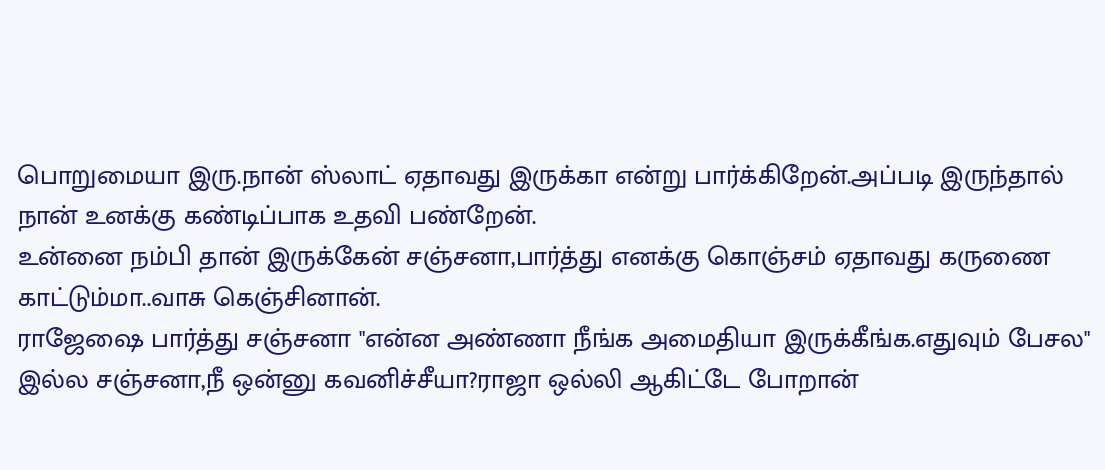பொறுமையா இரு.நான் ஸ்லாட் ஏதாவது இருக்கா என்று பார்க்கிறேன்.அப்படி இருந்தால் நான் உனக்கு கண்டிப்பாக உதவி பண்றேன்.
உன்னை நம்பி தான் இருக்கேன் சஞ்சனா,பார்த்து எனக்கு கொஞ்சம் ஏதாவது கருணை காட்டும்மா..வாசு கெஞ்சினான்.
ராஜேஷை பார்த்து சஞ்சனா "என்ன அண்ணா நீங்க அமைதியா இருக்கீங்க.எதுவும் பேசல"
இல்ல சஞ்சனா,நீ ஒன்னு கவனிச்சீயா?ராஜா ஒல்லி ஆகிட்டே போறான்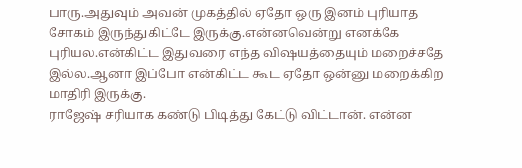பாரு.அதுவும் அவன் முகத்தில் ஏதோ ஒரு இனம் புரியாத சோகம் இருந்துகிட்டே இருக்கு.என்னவென்று எனக்கே புரியல.என்கிட்ட இதுவரை எந்த விஷயத்தையும் மறைச்சதே இல்ல.ஆனா இப்போ என்கிட்ட கூட ஏதோ ஒன்னு மறைக்கிற மாதிரி இருக்கு.
ராஜேஷ் சரியாக கண்டு பிடித்து கேட்டு விட்டான். என்ன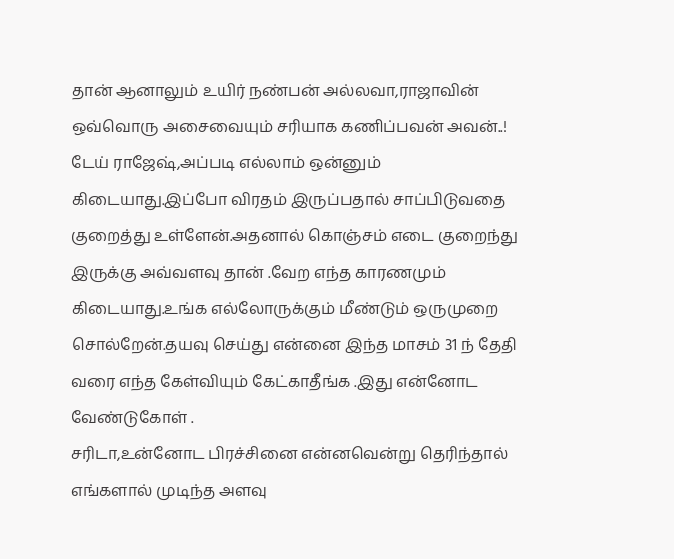தான் ஆனாலும் உயிர் நண்பன் அல்லவா,ராஜாவின் ஒவ்வொரு அசைவையும் சரியாக கணிப்பவன் அவன்..!
டேய் ராஜேஷ்,அப்படி எல்லாம் ஒன்னும் கிடையாது.இப்போ விரதம் இருப்பதால் சாப்பிடுவதை குறைத்து உள்ளேன்.அதனால் கொஞ்சம் எடை குறைந்து இருக்கு அவ்வளவு தான் .வேற எந்த காரணமும் கிடையாது.உங்க எல்லோருக்கும் மீண்டும் ஒருமுறை சொல்றேன்.தயவு செய்து என்னை இந்த மாசம் 31 ந் தேதி வரை எந்த கேள்வியும் கேட்காதீங்க .இது என்னோட வேண்டுகோள் .
சரிடா,உன்னோட பிரச்சினை என்னவென்று தெரிந்தால் எங்களால் முடிந்த அளவு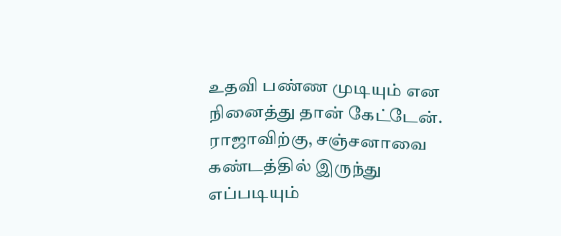உதவி பண்ண முடியும் என நினைத்து தான் கேட்டேன்.
ராஜாவிற்கு, சஞ்சனாவை கண்டத்தில் இருந்து எப்படியும்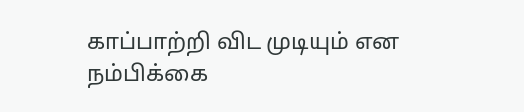காப்பாற்றி விட முடியும் என நம்பிக்கை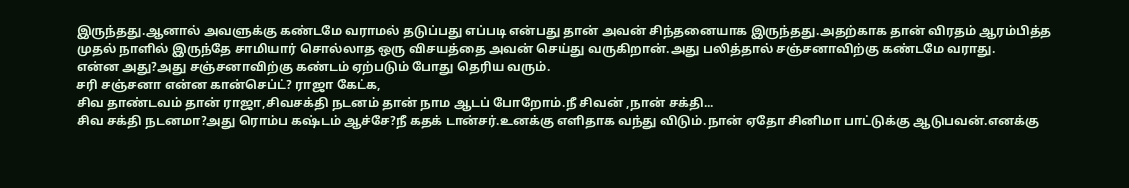இருந்தது.ஆனால் அவளுக்கு கண்டமே வராமல் தடுப்பது எப்படி என்பது தான் அவன் சிந்தனையாக இருந்தது.அதற்காக தான் விரதம் ஆரம்பித்த முதல் நாளில் இருந்தே சாமியார் சொல்லாத ஒரு விசயத்தை அவன் செய்து வருகிறான்.அது பலித்தால் சஞ்சனாவிற்கு கண்டமே வராது.
என்ன அது?அது சஞ்சனாவிற்கு கண்டம் ஏற்படும் போது தெரிய வரும்.
சரி சஞ்சனா என்ன கான்செப்ட்? ராஜா கேட்க,
சிவ தாண்டவம் தான் ராஜா,சிவசக்தி நடனம் தான் நாம ஆடப் போறோம்.நீ சிவன் ,நான் சக்தி...
சிவ சக்தி நடனமா?அது ரொம்ப கஷ்டம் ஆச்சே?நீ கதக் டான்சர்.உனக்கு எளிதாக வந்து விடும்.நான் ஏதோ சினிமா பாட்டுக்கு ஆடுபவன்.எனக்கு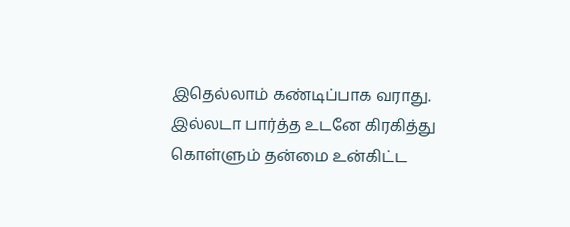இதெல்லாம் கண்டிப்பாக வராது.
இல்லடா பார்த்த உடனே கிரகித்து கொள்ளும் தன்மை உன்கிட்ட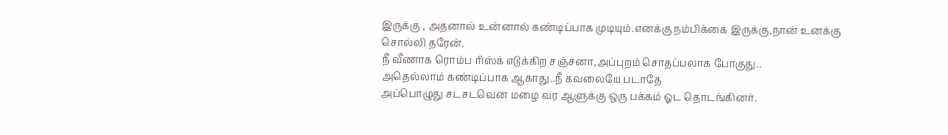இருக்கு , அதனால் உன்னால் கண்டிப்பாக முடியும்.எனக்கு நம்பிக்கை இருக்கு,நான் உனக்கு சொல்லி தரேன்.
நீ வீணாக ரொம்ப ரிஸ்க் எடுக்கிற சஞ்சனா,அப்புறம் சொதப்பலாக போகுது..
அதெல்லாம் கண்டிப்பாக ஆகாது..நீ கவலையே படாதே
அப்பொழுது சடசடவென மழை வர ஆளுக்கு ஒரு பக்கம் ஓட தொடங்கினர்.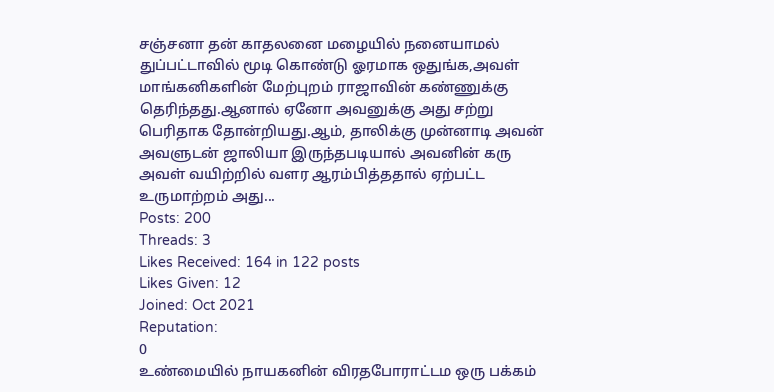சஞ்சனா தன் காதலனை மழையில் நனையாமல் துப்பட்டாவில் மூடி கொண்டு ஓரமாக ஒதுங்க,அவள் மாங்கனிகளின் மேற்புறம் ராஜாவின் கண்ணுக்கு தெரிந்தது.ஆனால் ஏனோ அவனுக்கு அது சற்று பெரிதாக தோன்றியது.ஆம், தாலிக்கு முன்னாடி அவன் அவளுடன் ஜாலியா இருந்தபடியால் அவனின் கரு அவள் வயிற்றில் வளர ஆரம்பித்ததால் ஏற்பட்ட உருமாற்றம் அது...
Posts: 200
Threads: 3
Likes Received: 164 in 122 posts
Likes Given: 12
Joined: Oct 2021
Reputation:
0
உண்மையில் நாயகனின் விரதபோராட்டம ஒரு பக்கம்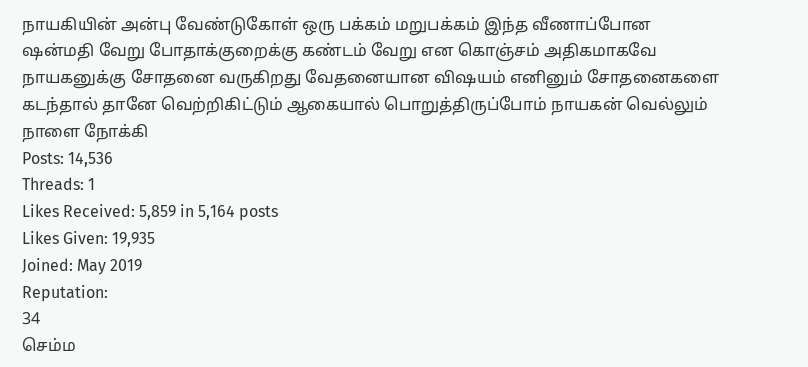நாயகியின் அன்பு வேண்டுகோள் ஒரு பக்கம் மறுபக்கம் இந்த வீணாப்போன ஷன்மதி வேறு போதாக்குறைக்கு கண்டம் வேறு என கொஞ்சம் அதிகமாகவே நாயகனுக்கு சோதனை வருகிறது வேதனையான விஷயம் எனினும் சோதனைகளை கடந்தால் தானே வெற்றிகிட்டும் ஆகையால் பொறுத்திருப்போம் நாயகன் வெல்லும் நாளை நோக்கி
Posts: 14,536
Threads: 1
Likes Received: 5,859 in 5,164 posts
Likes Given: 19,935
Joined: May 2019
Reputation:
34
செம்ம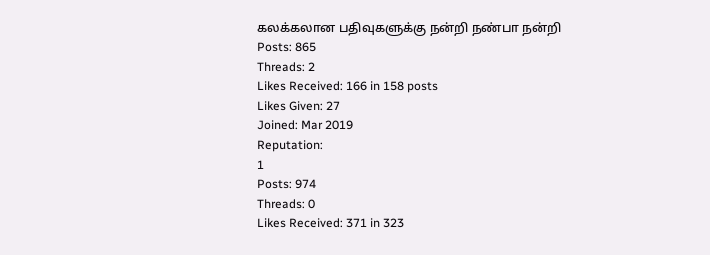கலக்கலான பதிவுகளுக்கு நன்றி நண்பா நன்றி
Posts: 865
Threads: 2
Likes Received: 166 in 158 posts
Likes Given: 27
Joined: Mar 2019
Reputation:
1
Posts: 974
Threads: 0
Likes Received: 371 in 323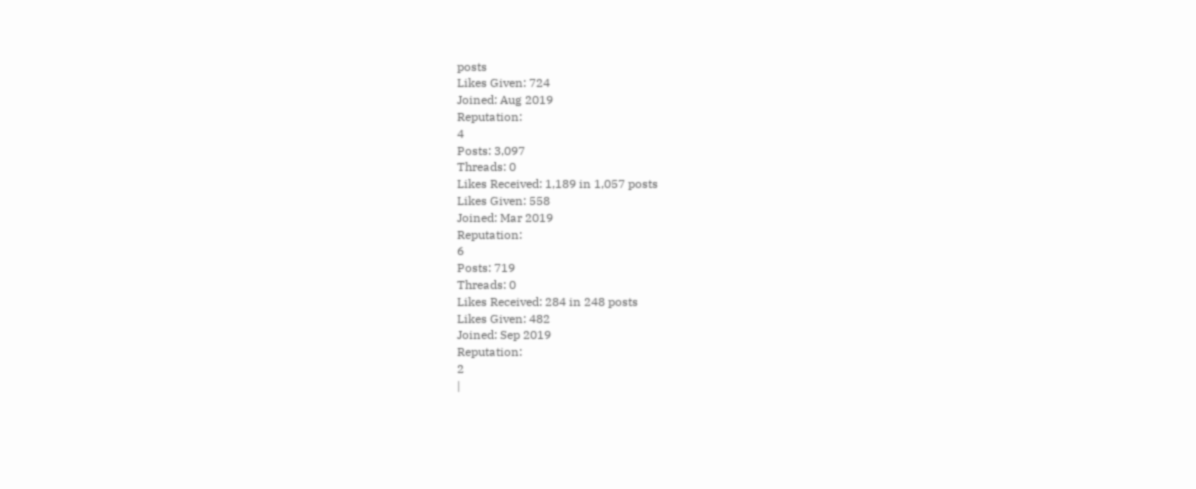posts
Likes Given: 724
Joined: Aug 2019
Reputation:
4
Posts: 3,097
Threads: 0
Likes Received: 1,189 in 1,057 posts
Likes Given: 558
Joined: Mar 2019
Reputation:
6
Posts: 719
Threads: 0
Likes Received: 284 in 248 posts
Likes Given: 482
Joined: Sep 2019
Reputation:
2
|